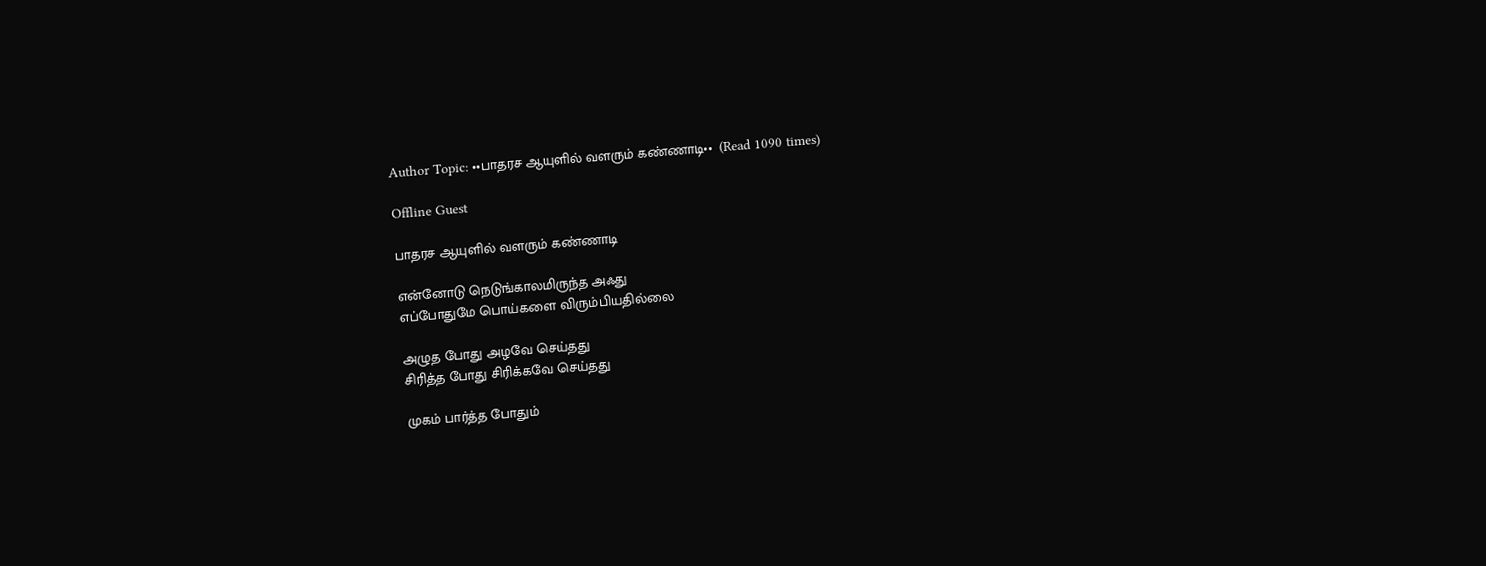Author Topic: ••பாதரச ஆயுளில் வளரும் கண்ணாடி••  (Read 1090 times)

Offline Guest

பாதரச ஆயுளில் வளரும் கண்ணாடி

என்னோடு நெடுங்காலமிருந்த அஃது
எப்போதுமே பொய்களை விரும்பியதில்லை

அழுத போது அழவே செய்தது
சிரித்த போது சிரிக்கவே செய்தது

முகம் பார்த்த போதும்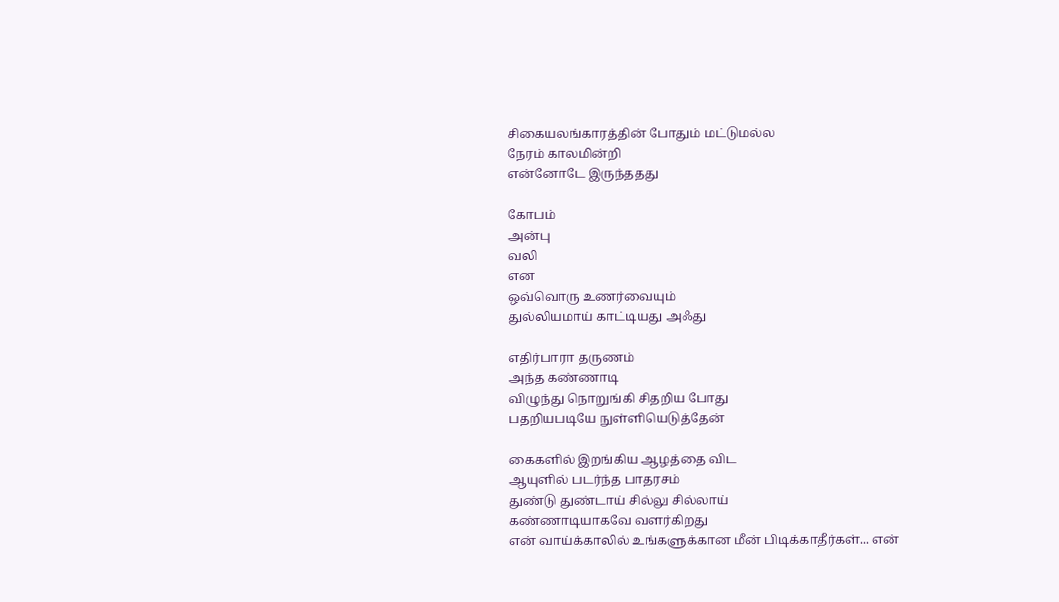சிகையலங்காரத்தின் போதும் மட்டுமல்ல
நேரம் காலமின்றி
என்னோடே இருந்ததது

கோபம்
அன்பு
வலி
என
ஒவ்வொரு உணர்வையும்
துல்லியமாய் காட்டியது அஃது

எதிர்பாரா தருணம்
அந்த கண்ணாடி
விழுந்து நொறுங்கி சிதறிய போது
பதறியபடியே நுள்ளியெடுத்தேன்

கைகளில் இறங்கிய ஆழத்தை விட
ஆயுளில் படர்ந்த பாதரசம்
துண்டு துண்டாய் சில்லு சில்லாய்
கண்ணாடியாகவே வளர்கிறது
என் வாய்க்காலில் உங்களுக்கான மீன் பிடிக்காதீர்கள்... என்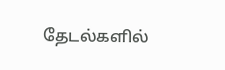தேடல்களில்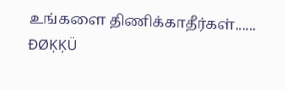உங்களை திணிக்காதீர்கள்...... ĐØĶĶÜ